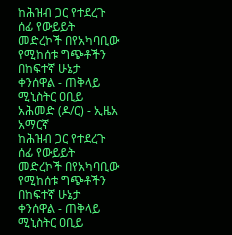ከሕዝብ ጋር የተደረጉ ሰፊ የውይይት መድረኮች በየአካባቢው የሚከሰቱ ግጭቶችን በከፍተኛ ሁኔታ ቀንሰዋል - ጠቅላይ ሚኒስትር ዐቢይ አሕመድ (ዶ/ር) - ኢዜአ አማርኛ
ከሕዝብ ጋር የተደረጉ ሰፊ የውይይት መድረኮች በየአካባቢው የሚከሰቱ ግጭቶችን በከፍተኛ ሁኔታ ቀንሰዋል - ጠቅላይ ሚኒስትር ዐቢይ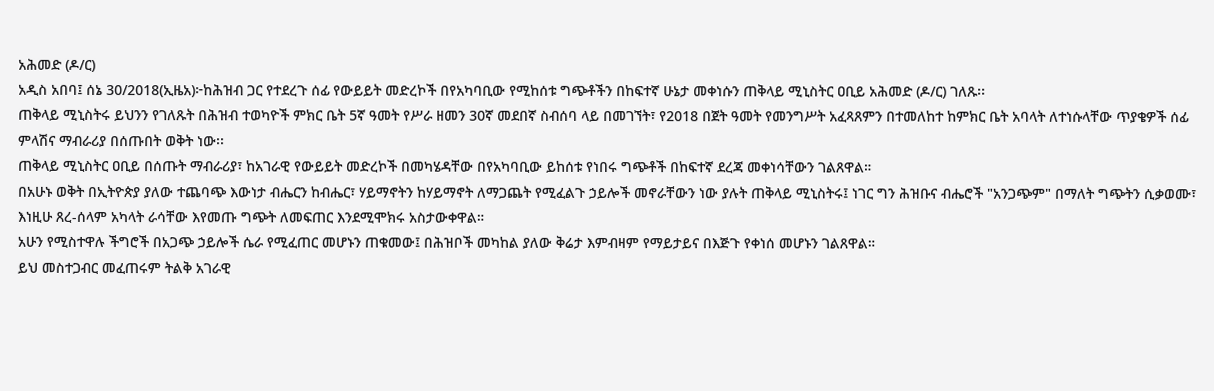አሕመድ (ዶ/ር)
አዲስ አበባ፤ ሰኔ 30/2018(ኢዜአ)፦ከሕዝብ ጋር የተደረጉ ሰፊ የውይይት መድረኮች በየአካባቢው የሚከሰቱ ግጭቶችን በከፍተኛ ሁኔታ መቀነሱን ጠቅላይ ሚኒስትር ዐቢይ አሕመድ (ዶ/ር) ገለጹ፡፡
ጠቅላይ ሚኒስትሩ ይህንን የገለጹት በሕዝብ ተወካዮች ምክር ቤት 5ኛ ዓመት የሥራ ዘመን 30ኛ መደበኛ ስብሰባ ላይ በመገኘት፣ የ2018 በጀት ዓመት የመንግሥት አፈጻጸምን በተመለከተ ከምክር ቤት አባላት ለተነሱላቸው ጥያቄዎች ሰፊ ምላሽና ማብራሪያ በሰጡበት ወቅት ነው፡፡
ጠቅላይ ሚኒስትር ዐቢይ በሰጡት ማብራሪያ፣ ከአገራዊ የውይይት መድረኮች በመካሄዳቸው በየአካባቢው ይከሰቱ የነበሩ ግጭቶች በከፍተኛ ደረጃ መቀነሳቸውን ገልጸዋል።
በአሁኑ ወቅት በኢትዮጵያ ያለው ተጨባጭ እውነታ ብሔርን ከብሔር፣ ሃይማኖትን ከሃይማኖት ለማጋጨት የሚፈልጉ ኃይሎች መኖራቸውን ነው ያሉት ጠቅላይ ሚኒስትሩ፤ ነገር ግን ሕዝቡና ብሔሮች "አንጋጭም" በማለት ግጭትን ሲቃወሙ፣ እነዚሁ ጸረ-ሰላም አካላት ራሳቸው እየመጡ ግጭት ለመፍጠር እንደሚሞክሩ አስታውቀዋል።
አሁን የሚስተዋሉ ችግሮች በአጋጭ ኃይሎች ሴራ የሚፈጠር መሆኑን ጠቁመው፤ በሕዝቦች መካከል ያለው ቅሬታ እምብዛም የማይታይና በእጅጉ የቀነሰ መሆኑን ገልጸዋል።
ይህ መስተጋብር መፈጠሩም ትልቅ አገራዊ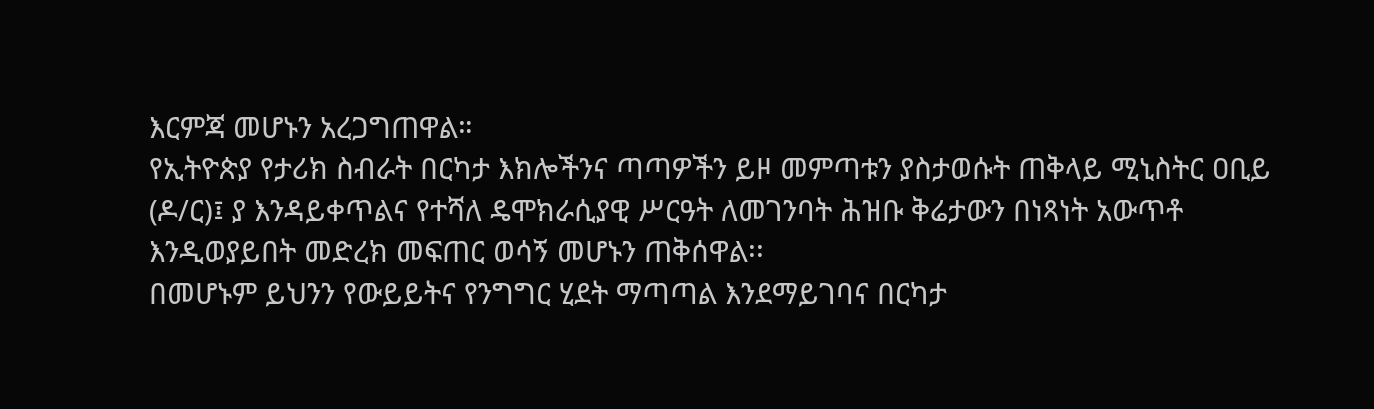እርምጃ መሆኑን አረጋግጠዋል።
የኢትዮጵያ የታሪክ ስብራት በርካታ እክሎችንና ጣጣዎችን ይዞ መምጣቱን ያስታወሱት ጠቅላይ ሚኒስትር ዐቢይ (ዶ/ር)፤ ያ እንዳይቀጥልና የተሻለ ዴሞክራሲያዊ ሥርዓት ለመገንባት ሕዝቡ ቅሬታውን በነጻነት አውጥቶ እንዲወያይበት መድረክ መፍጠር ወሳኝ መሆኑን ጠቅሰዋል፡፡
በመሆኑም ይህንን የውይይትና የንግግር ሂደት ማጣጣል እንደማይገባና በርካታ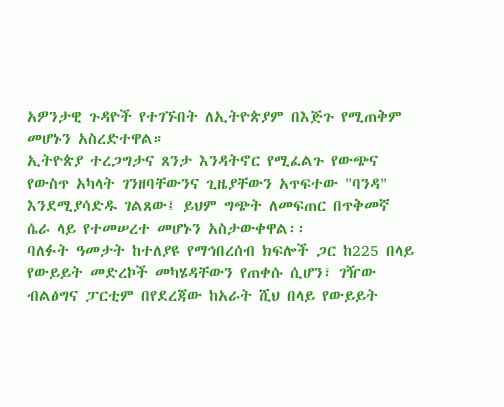አዎንታዊ ጉዳዮች የተገኙበት ለኢትዮጵያም በእጅጉ የሚጠቅም መሆኑን አስረድተዋል።
ኢትዮጵያ ተረጋግታና ጸንታ እንዳትኖር የሚፈልጉ የውጭና የውስጥ አካላት ገንዘባቸውንና ጊዜያቸውን አጥፍተው "ባንዳ" እንደሚያሳድዱ ገልጸው፤ ይህም ግጭት ለመፍጠር በጥቅመኛ ሴራ ላይ የተመሠረተ መሆኑን አስታውቀዋል፡፡
ባለፉት ዓመታት ከተለያዩ የማኅበረሰብ ክፍሎች ጋር ከ225 በላይ የውይይት መድረኮች መካሄዳቸውን የጠቀሱ ሲሆን፣ ገዥው ብልፅግና ፓርቲም በየደረጃው ከአራት ሺህ በላይ የውይይት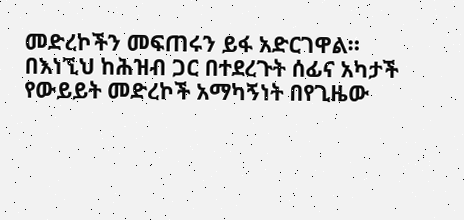መድረኮችን መፍጠሩን ይፋ አድርገዋል።
በእነኚህ ከሕዝብ ጋር በተደረጉት ሰፊና አካታች የውይይት መድረኮች አማካኝነት በየጊዜው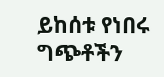ይከሰቱ የነበሩ ግጭቶችን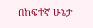በከፍተኛ ሁኔታ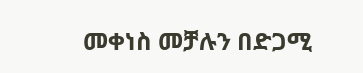መቀነስ መቻሉን በድጋሚ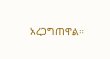አረጋግጠዋል።